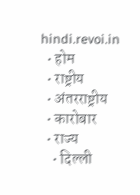hindi.revoi.in
  • होम
  • राष्ट्रीय
  • अंतरराष्ट्रीय
  • कारोबार
  • राज्य
    • दिल्ली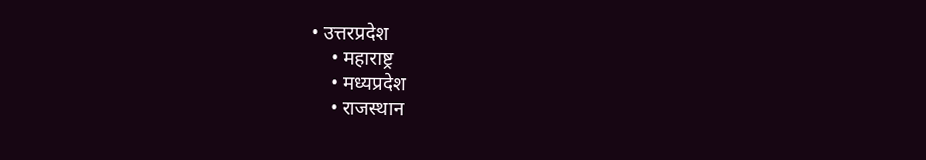• उत्तरप्रदेश
    • महाराष्ट्र
    • मध्यप्रदेश
    • राजस्थान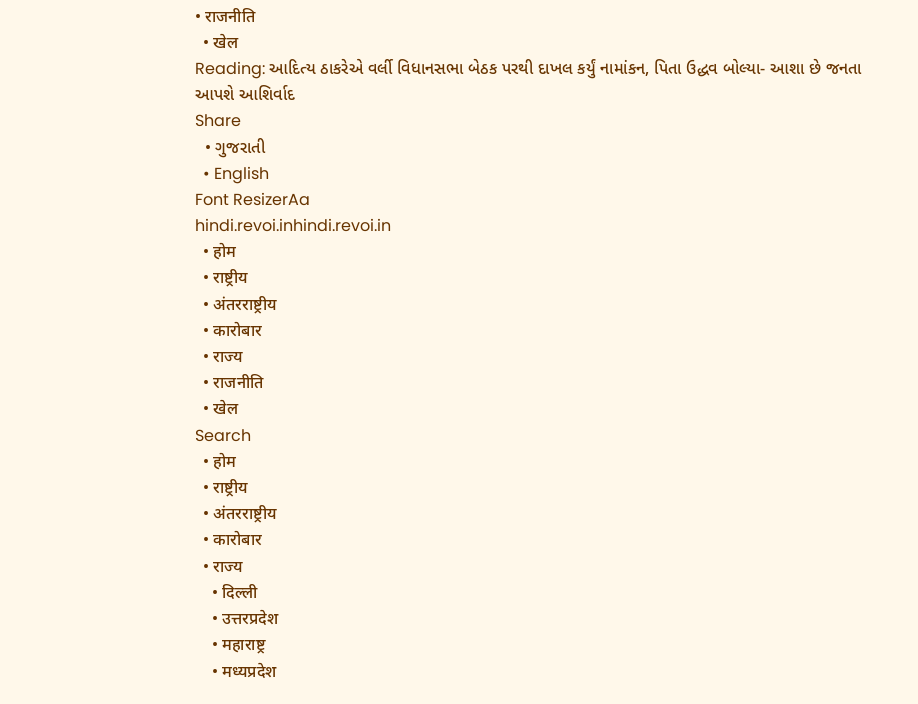• राजनीति
  • खेल
Reading: આદિત્ય ઠાકરેએ વર્લી વિધાનસભા બેઠક પરથી દાખલ કર્યું નામાંકન, પિતા ઉદ્ધવ બોલ્યા- આશા છે જનતા આપશે આશિર્વાદ
Share
  • ગુજરાતી
  • English
Font ResizerAa
hindi.revoi.inhindi.revoi.in
  • होम
  • राष्ट्रीय
  • अंतरराष्ट्रीय
  • कारोबार
  • राज्य
  • राजनीति
  • खेल
Search
  • होम
  • राष्ट्रीय
  • अंतरराष्ट्रीय
  • कारोबार
  • राज्य
    • दिल्ली
    • उत्तरप्रदेश
    • महाराष्ट्र
    • मध्यप्रदेश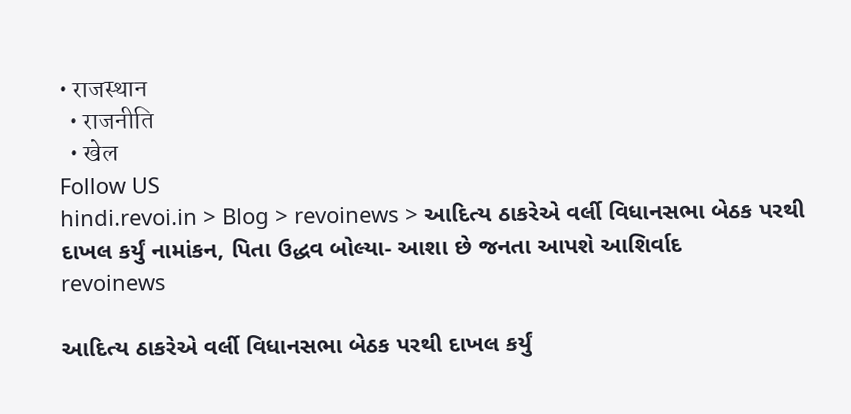• राजस्थान
  • राजनीति
  • खेल
Follow US
hindi.revoi.in > Blog > revoinews > આદિત્ય ઠાકરેએ વર્લી વિધાનસભા બેઠક પરથી દાખલ કર્યું નામાંકન, પિતા ઉદ્ધવ બોલ્યા- આશા છે જનતા આપશે આશિર્વાદ
revoinews

આદિત્ય ઠાકરેએ વર્લી વિધાનસભા બેઠક પરથી દાખલ કર્યું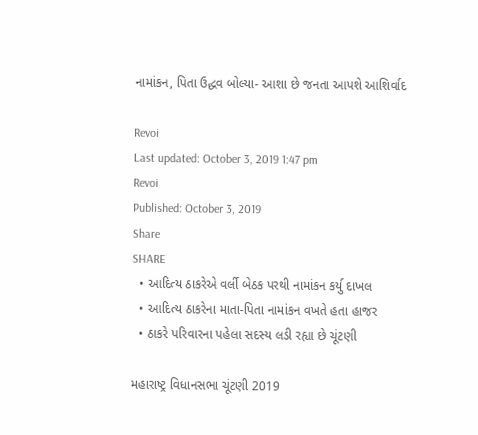નામાંકન, પિતા ઉદ્ધવ બોલ્યા- આશા છે જનતા આપશે આશિર્વાદ

Revoi
Last updated: October 3, 2019 1:47 pm
Revoi
Published: October 3, 2019
Share
SHARE
  • આદિત્ય ઠાકરેએ વર્લી બેઠક પરથી નામાંકન કર્યુ દાખલ
  • આદિત્ય ઠાકરેના માતા-પિતા નામાંકન વખતે હતા હાજર
  • ઠાકરે પરિવારના પહેલા સદસ્ય લડી રહ્યા છે ચૂંટણી

મહારાષ્ટ્ર વિધાનસભા ચૂંટણી 2019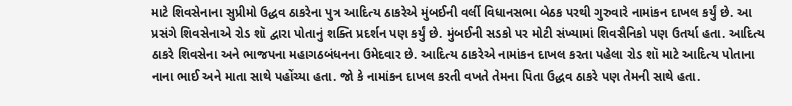માટે શિવસેનાના સુપ્રીમો ઉદ્ધવ ઠાકરેના પુત્ર આદિત્ય ઠાકરેએ મુંબઈની વર્લી વિધાનસભા બેઠક પરથી ગુરુવારે નામાંકન દાખલ કર્યું છે. આ પ્રસંગે શિવસેનાએ રોડ શૉ દ્વારા પોતાનું શક્તિ પ્રદર્શન પણ કર્યું છે. મુંબઈની સડકો પર મોટી સંખ્યામાં શિવસૈનિકો પણ ઉતર્યા હતા. આદિત્ય ઠાકરે શિવસેના અને ભાજપના મહાગઠબંધનના ઉમેદવાર છે. આદિત્ય ઠાકરેએ નામાંકન દાખલ કરતા પહેલા રોડ શૉ માટે આદિત્ય પોતાના નાના ભાઈ અને માતા સાથે પહોંચ્યા હતા. જો કે નામાંકન દાખલ કરતી વખતે તેમના પિતા ઉદ્ધવ ઠાકરે પણ તેમની સાથે હતા.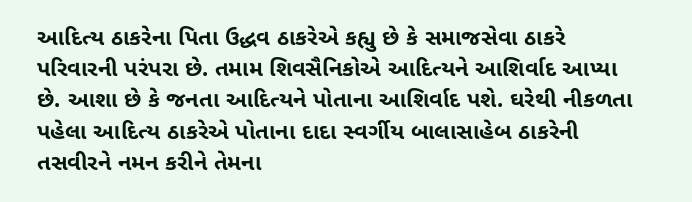આદિત્ય ઠાકરેના પિતા ઉદ્ધવ ઠાકરેએ કહ્યુ છે કે સમાજસેવા ઠાકરે પરિવારની પરંપરા છે. તમામ શિવસૈનિકોએ આદિત્યને આશિર્વાદ આપ્યા છે. આશા છે કે જનતા આદિત્યને પોતાના આશિર્વાદ પશે. ઘરેથી નીકળતા પહેલા આદિત્ય ઠાકરેએ પોતાના દાદા સ્વર્ગીય બાલાસાહેબ ઠાકરેની તસવીરને નમન કરીને તેમના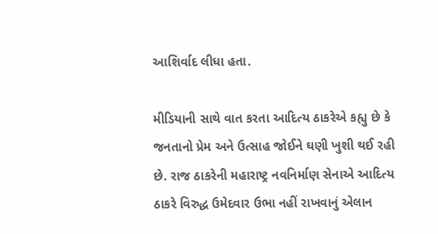આશિર્વાદ લીધા હતા.

મીડિયાની સાથે વાત કરતા આદિત્ય ઠાકરેએ કહ્યુ છે કે જનતાનો પ્રેમ અને ઉત્સાહ જોઈને ઘણી ખુશી થઈ રહી છે. રાજ ઠાકરેની મહારાષ્ટ્ર નવનિર્માણ સેનાએ આદિત્ય ઠાકરે વિરુદ્ધ ઉમેદવાર ઉભા નહીં રાખવાનું એલાન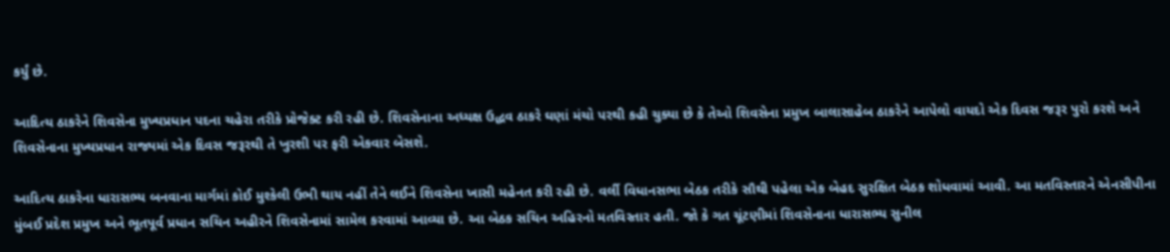કર્યું છે.

આદિત્ય ઠાકરેને શિવસેના મુખ્યપ્રધાન પદના ચહેરા તરીકે પ્રોજેક્ટ કરી રહી છે. શિવસેનાના અધ્યક્ષ ઉદ્ધવ ઠાકરે ઘણાં મંચો પરથી કહી ચુક્યા છે કે તેઓ શિવસેના પ્રમુખ બાલાસાહેબ ઠાકરેને આપેલો વાયદો એક દિવસ જરૂર પુરો કરશે અને શિવસેનાના મુખ્યપ્રધાન રાજ્યમાં એક દિવસ જરૂરથી તે ખુરશી પર ફરી એકવાર બેસશે.

આદિત્ય ઠાકરેના ધારાસભ્ય બનવાના માર્ગમાં કોઈ મુશ્કેલી ઉભી થાય નહીં તેને લઈને શિવસેના ખાસી મહેનત કરી રહી છે. વર્લી વિધાનસભા બેઠક તરીકે સૌથી પહેલા એક બેહદ સુરક્ષિત બેઠક શોધવામાં આવી. આ મતવિસ્તારને એનસીપીના મુંબઈ પ્રદેશ પ્રમુખ અને ભૂતપૂર્વ પ્રધાન સચિન અહીરને શિવસેનામાં સામેલ કરવામાં આવ્યા છે. આ બેઠક સચિન અહિરનો મતવિસ્તાર હતી. જો કે ગત ચૂંટણીમાં શિવસેનાના ધારાસભ્ય સુનીલ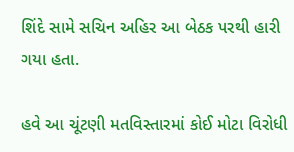શિંદે સામે સચિન અહિર આ બેઠક પરથી હારી ગયા હતા.

હવે આ ચૂંટણી મતવિસ્તારમાં કોઈ મોટા વિરોધી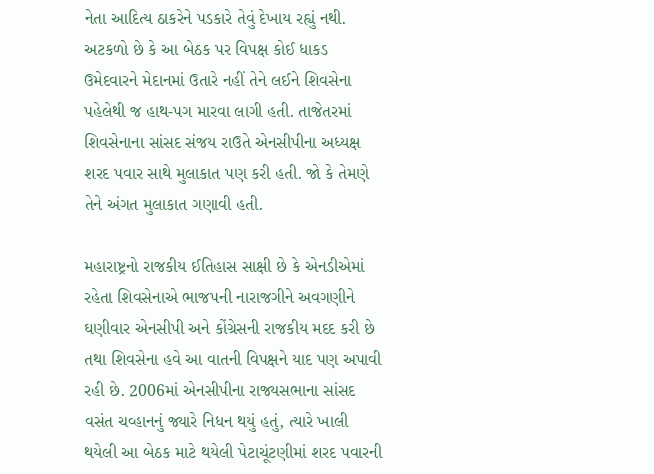નેતા આદિત્ય ઠાકરેને પડકારે તેવું દેખાય રહ્યું નથી. અટકળો છે કે આ બેઠક પર વિપક્ષ કોઈ ધાકડ ઉમેદવારને મેદાનમાં ઉતારે નહીં તેને લઈને શિવસેના પહેલેથી જ હાથ-પગ મારવા લાગી હતી. તાજેતરમાં શિવસેનાના સાંસદ સંજય રાઉતે એનસીપીના અધ્યક્ષ શરદ પવાર સાથે મુલાકાત પણ કરી હતી. જો કે તેમણે તેને અંગત મુલાકાત ગણાવી હતી.

મહારાષ્ટ્રનો રાજકીય ઈતિહાસ સાક્ષી છે કે એનડીએમાં રહેતા શિવસેનાએ ભાજપની નારાજગીને અવગણીને ઘણીવાર એનસીપી અને કોંગ્રેસની રાજકીય મદદ કરી છે તથા શિવસેના હવે આ વાતની વિપક્ષને યાદ પણ અપાવી રહી છે. 2006માં એનસીપીના રાજ્યસભાના સાંસદ વસંત ચવ્હાનનું જ્યારે નિધન થયું હતું, ત્યારે ખાલી થયેલી આ બેઠક માટે થયેલી પેટાચૂંટણીમાં શરદ પવારની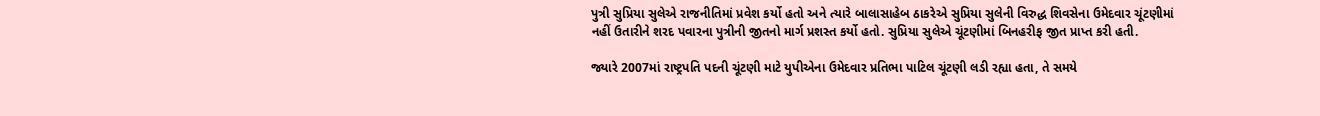પુત્રી સુપ્રિયા સુલેએ રાજનીતિમાં પ્રવેશ કર્યો હતો અને ત્યારે બાલાસાહેબ ઠાકરેએ સુપ્રિયા સુલેની વિરુદ્ધ શિવસેના ઉમેદવાર ચૂંટણીમાં નહીં ઉતારીને શરદ પવારના પુત્રીની જીતનો માર્ગ પ્રશસ્ત કર્યો હતો. સુપ્રિયા સુલેએ ચૂંટણીમાં બિનહરીફ જીત પ્રાપ્ત કરી હતી.

જ્યારે 2007માં રાષ્ટ્રપતિ પદની ચૂંટણી માટે યુપીએના ઉમેદવાર પ્રતિભા પાટિલ ચૂંટણી લડી રહ્યા હતા, તે સમયે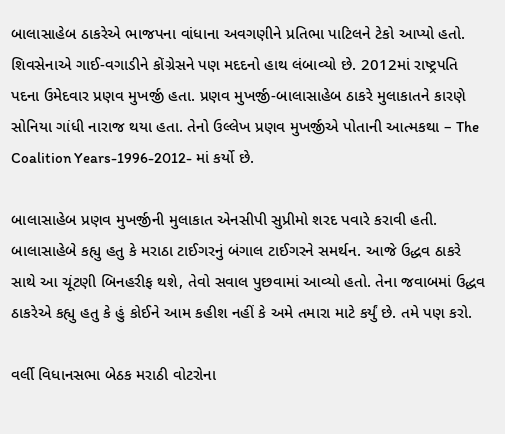બાલાસાહેબ ઠાકરેએ ભાજપના વાંધાના અવગણીને પ્રતિભા પાટિલને ટેકો આપ્યો હતો. શિવસેનાએ ગાઈ-વગાડીને કોંગ્રેસને પણ મદદનો હાથ લંબાવ્યો છે. 2012માં રાષ્ટ્રપતિ પદના ઉમેદવાર પ્રણવ મુખર્જી હતા. પ્રણવ મુખર્જી-બાલાસાહેબ ઠાકરે મુલાકાતને કારણે સોનિયા ગાંધી નારાજ થયા હતા. તેનો ઉલ્લેખ પ્રણવ મુખર્જીએ પોતાની આત્મકથા – The Coalition Years-1996-2012- માં કર્યો છે.

બાલાસાહેબ પ્રણવ મુખર્જીની મુલાકાત એનસીપી સુપ્રીમો શરદ પવારે કરાવી હતી. બાલાસાહેબે કહ્યુ હતુ કે મરાઠા ટાઈગરનું બંગાલ ટાઈગરને સમર્થન. આજે ઉદ્ધવ ઠાકરે સાથે આ ચૂંટણી બિનહરીફ થશે, તેવો સવાલ પુછવામાં આવ્યો હતો. તેના જવાબમાં ઉદ્ધવ ઠાકરેએ કહ્યુ હતુ કે હું કોઈને આમ કહીશ નહીં કે અમે તમારા માટે કર્યું છે. તમે પણ કરો.

વર્લી વિધાનસભા બેઠક મરાઠી વોટરોના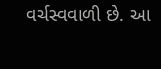વર્ચસ્વવાળી છે. આ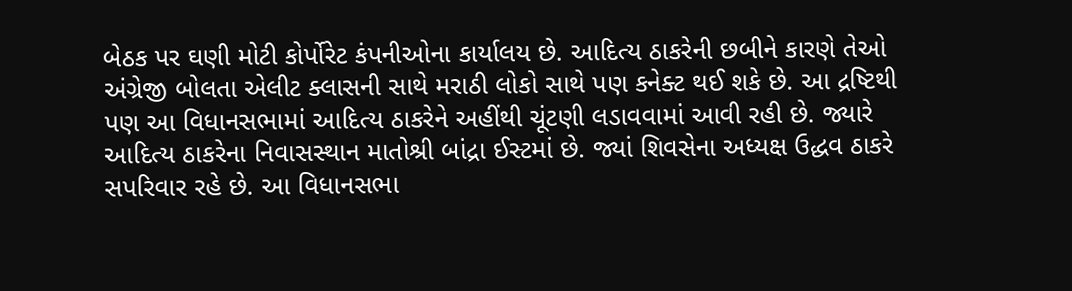બેઠક પર ઘણી મોટી કોર્પોરેટ કંપનીઓના કાર્યાલય છે. આદિત્ય ઠાકરેની છબીને કારણે તેઓ અંગ્રેજી બોલતા એલીટ ક્લાસની સાથે મરાઠી લોકો સાથે પણ કનેક્ટ થઈ શકે છે. આ દ્રષ્ટિથી પણ આ વિધાનસભામાં આદિત્ય ઠાકરેને અહીંથી ચૂંટણી લડાવવામાં આવી રહી છે. જ્યારે આદિત્ય ઠાકરેના નિવાસસ્થાન માતોશ્રી બાંદ્રા ઈસ્ટમાં છે. જ્યાં શિવસેના અધ્યક્ષ ઉદ્ધવ ઠાકરે સપરિવાર રહે છે. આ વિધાનસભા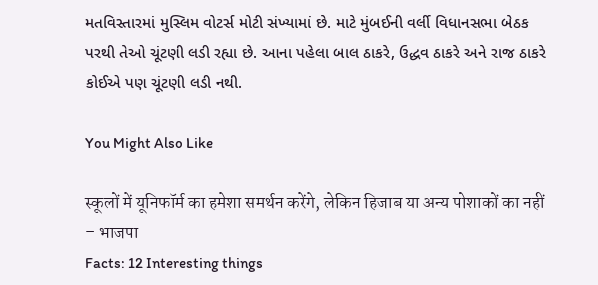મતવિસ્તારમાં મુસ્લિમ વોટર્સ મોટી સંખ્યામાં છે. માટે મુંબઈની વર્લી વિધાનસભા બેઠક પરથી તેઓ ચૂંટણી લડી રહ્યા છે. આના પહેલા બાલ ઠાકરે, ઉદ્ધવ ઠાકરે અને રાજ ઠાકરે કોઈએ પણ ચૂંટણી લડી નથી.

You Might Also Like

स्कूलों में यूनिफॉर्म का हमेशा समर्थन करेंगे, लेकिन हिजाब या अन्य पोशाकों का नहीं – भाजपा
Facts: 12 Interesting things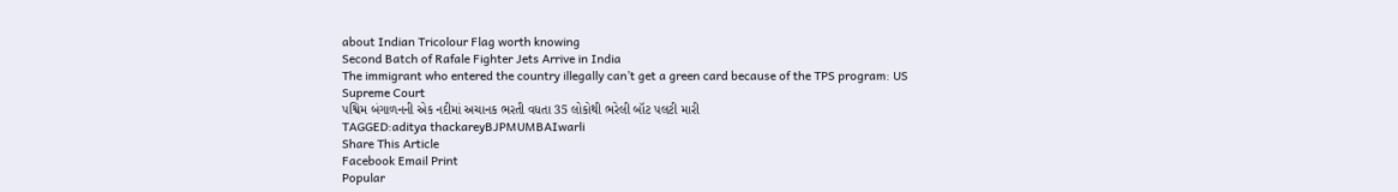about Indian Tricolour Flag worth knowing
Second Batch of Rafale Fighter Jets Arrive in India
The immigrant who entered the country illegally can’t get a green card because of the TPS program: US Supreme Court
પશ્વિમ બંગાળનની એક નદીમાં અચાનક ભરતી વધતા 35 લોકોથી ભરેલી બૉટ પલટી મારી
TAGGED:aditya thackareyBJPMUMBAIwarli
Share This Article
Facebook Email Print
Popular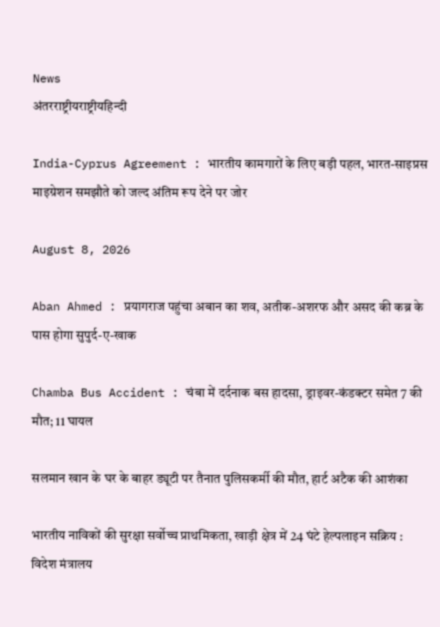News
अंतरराष्ट्रीयराष्ट्रीयहिन्दी

India-Cyprus Agreement : भारतीय कामगारों के लिए बड़ी पहल, भारत-साइप्रस माइग्रेशन समझौते को जल्द अंतिम रूप देने पर जोर

August 8, 2026

Aban Ahmed : प्रयागराज पहुंचा अबान का शव, अतीक-अशरफ और असद की कब्र के पास होगा सुपुर्द-ए-खाक

Chamba Bus Accident : चंबा में दर्दनाक बस हादसा, ड्राइवर-कंडक्टर समेत 7 की मौत; 11 घायल

सलमान खान के घर के बाहर ड्यूटी पर तैनात पुलिसकर्मी की मौत, हार्ट अटैक की आशंका

भारतीय नाविकों की सुरक्षा सर्वोच्च प्राथमिकता, खाड़ी क्षेत्र में 24 घंटे हेल्पलाइन सक्रिय : विदेश मंत्रालय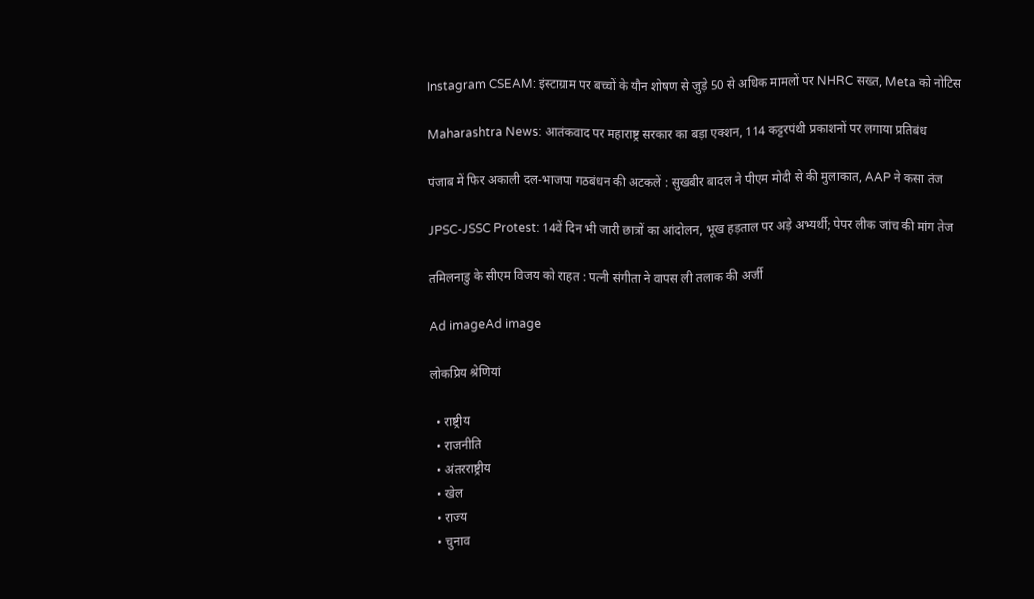Instagram CSEAM: इंस्टाग्राम पर बच्चों के यौन शोषण से जुड़े 50 से अधिक मामलों पर NHRC सख्त, Meta को नोटिस

Maharashtra News: आतंकवाद पर महाराष्ट्र सरकार का बड़ा एक्शन, 114 कट्टरपंथी प्रकाशनों पर लगाया प्रतिबंध

पंजाब में फिर अकाली दल-भाजपा गठबंधन की अटकलें : सुखबीर बादल ने पीएम मोदी से की मुलाकात, AAP ने कसा तंज

JPSC-JSSC Protest: 14वें दिन भी जारी छात्रों का आंदोलन, भूख हड़ताल पर अड़े अभ्यर्थी; पेपर लीक जांच की मांग तेज

तमिलनाडु के सीएम विजय को राहत : पत्नी संगीता ने वापस ली तलाक की अर्जी

Ad imageAd image

लोकप्रिय श्रेणियां

  • राष्ट्रीय
  • राजनीति
  • अंतरराष्ट्रीय
  • खेल
  • राज्य
  • चुनाव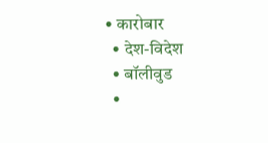• कारोबार
  • देश-विदेश
  • बॉलीवुड
  •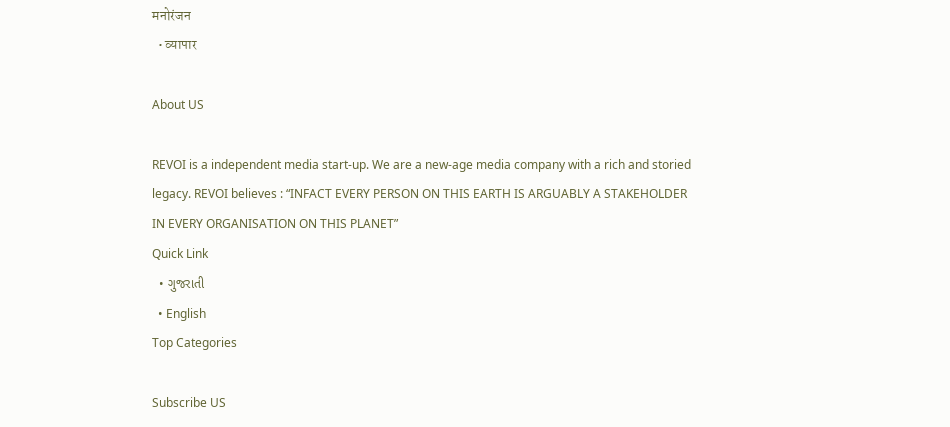मनोरंजन
  • व्यापार

About US

REVOI is a independent media start-up. We are a new-age media company with a rich and storied legacy. REVOI believes : “INFACT EVERY PERSON ON THIS EARTH IS ARGUABLY A STAKEHOLDER IN EVERY ORGANISATION ON THIS PLANET”
Quick Link
  • ગુજરાતી
  • English
Top Categories

Subscribe US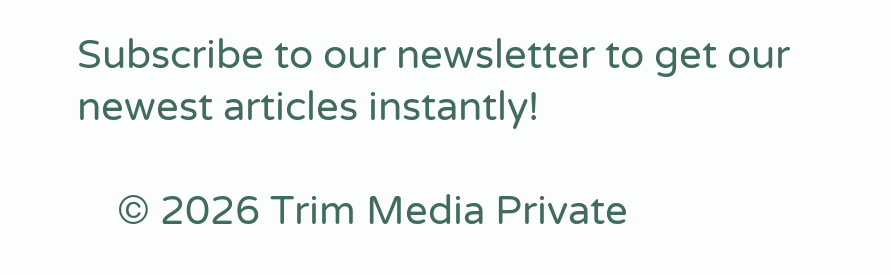Subscribe to our newsletter to get our newest articles instantly!

    © 2026 Trim Media Private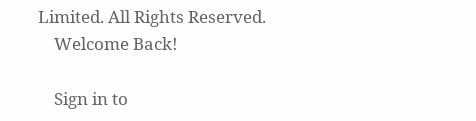Limited. All Rights Reserved.
    Welcome Back!

    Sign in to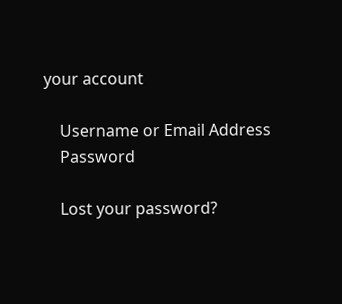your account

    Username or Email Address
    Password

    Lost your password?